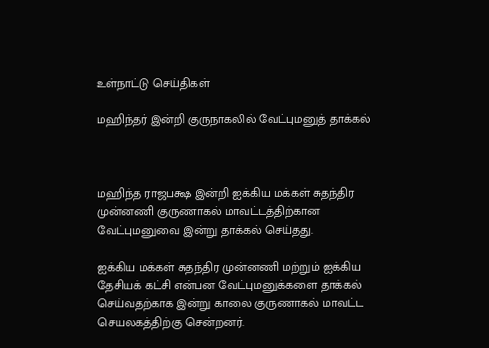உள்நாட்டு செய்திகள்

மஹிந்தர் இன்றி குருநாகலில் வேட்புமனுத் தாக்கல்



மஹிந்த ராஜபக்ஷ இன்றி ஐக்கிய மக்கள் சுதந்திர முன்னணி குருணாகல் மாவட்டத்திற்கான வேட்புமனுவை இன்று தாக்கல் செய்தது.

ஐக்கிய மக்கள் சுதந்திர முன்னணி மற்றும் ஐக்கிய தேசியக் கட்சி என்பன வேட்புமனுக்களை தாக்கல் செய்வதற்காக இன்று காலை குருணாகல் மாவட்ட செயலகத்திற்கு சென்றனர்.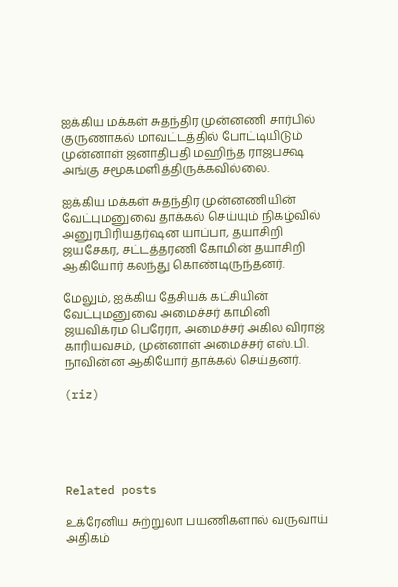ஐக்கிய மக்கள் சுதந்திர முன்னணி சார்பில் குருணாகல் மாவட்டத்தில் போட்டியிடும் முன்னாள் ஜனாதிபதி மஹிந்த ராஜபக்ஷ அங்கு சமூகமளித்திருக்கவில்லை.

ஐக்கிய மக்கள் சுதந்திர முன்னணியின் வேட்புமனுவை தாக்கல் செய்யும் நிகழ்வில் அனுரபிரியதர்ஷன யாப்பா, தயாசிறி ஜயசேகர, சட்டத்தரணி கோமின் தயாசிறி ஆகியோர் கலந்து கொண்டிருந்தனர்.

மேலும், ஐக்கிய தேசியக் கட்சியின் வேட்புமனுவை அமைச்சர் காமினி ஜயவிக்ரம பெரேரா, அமைச்சர் அகில விராஜ் காரியவசம், முன்னாள் அமைச்சர் எஸ்.பி. நாவின்ன ஆகியோர் தாக்கல் செய்தனர்.

(riz)





Related posts

உக்ரேனிய சுற்றுலா பயணிகளால் வருவாய் அதிகம்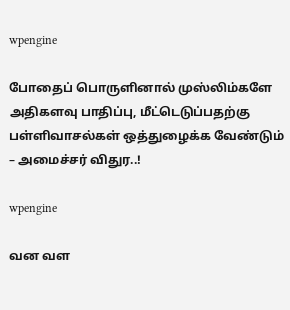wpengine

போதைப் பொருளினால் முஸ்லிம்களே அதிகளவு பாதிப்பு, மீட்டெடுப்பதற்கு பள்ளிவாசல்கள் ஒத்துழைக்க வேண்டும் – அமைச்சர் விதுர..!

wpengine

வன வள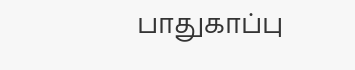பாதுகாப்பு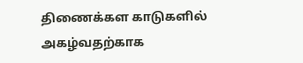திணைக்கள காடுகளில் அகழ்வதற்காக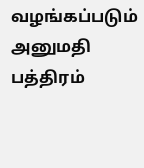வழங்கப்படும் அனுமதி பத்திரம்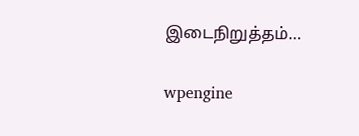இடைநிறுத்தம்…

wpengine